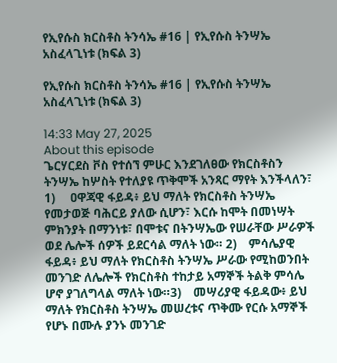የኢየሱስ ክርስቶስ ትንሳኤ #16 | የኢየሱስ ትንሣኤ አስፈላጊነቱ (ክፍል 3)

የኢየሱስ ክርስቶስ ትንሳኤ #16 | የኢየሱስ ትንሣኤ አስፈላጊነቱ (ክፍል 3)

14:33 May 27, 2025
About this episode
ጌርሃርደስ ቮስ የተሰኘ ምሁር እንደገለፀው የክርስቶስን ትንሣኤ ከሦስት የተለያዩ ጥቅሞች አንጻር ማየት እንችላለን፣ 1)     ዐዋጃዊ ፋይዳ፥ ይህ ማለት የክርስቶስ ትንሣኤ የመታወጅ ባሕርይ ያለው ሲሆን፣ እርሱ ከሞት በመነሣት ምክንያት በማንነቱ፣ በሞቱና በትንሣኤው የሠራቸው ሥራዎች ወደ ሌሎች ሰዎች ይደርሳል ማለት ነው። 2)    ምሳሌያዊ ፋይዳ፥ ይህ ማለት የክርስቶስ ትንሣኤ ሥራው የሚከወንበት መንገድ ለሌሎች የክርስቶስ ተከታይ አማኞች ትልቅ ምሳሌ ሆኖ ያገለግላል ማለት ነው።3)    መሣሪያዊ ፋይዳው፥ ይህ ማለት የክርስቶስ ትንሣኤ መሠረቱና ጥቅሙ የርሱ አማኞች የሆኑ በሙሉ ያንኑ መንገድ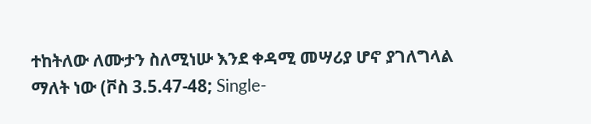ተከትለው ለሙታን ስለሚነሡ እንደ ቀዳሚ መሣሪያ ሆኖ ያገለግላል ማለት ነው (ቮስ 3.5.47-48; Single-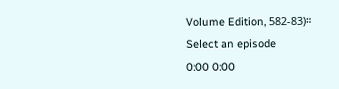Volume Edition, 582-83)።
Select an episode
0:00 0:00